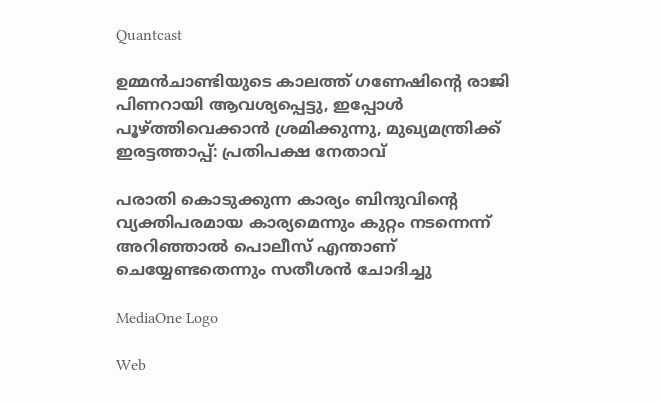Quantcast

ഉമ്മന്‍ചാണ്ടിയുടെ കാലത്ത് ഗണേഷിന്റെ രാജി പിണറായി ആവശ്യപ്പെട്ടു, ഇപ്പോള്‍ പൂഴ്ത്തിവെക്കാന്‍ ശ്രമിക്കുന്നു, മുഖ്യമന്ത്രിക്ക് ഇരട്ടത്താപ്പ്: പ്രതിപക്ഷ നേതാവ്

പരാതി കൊടുക്കുന്ന കാര്യം ബിന്ദുവിന്റെ വ്യക്തിപരമായ കാര്യമെന്നും കുറ്റം നടന്നെന്ന് അറിഞ്ഞാല്‍ പൊലീസ് എന്താണ് ചെയ്യേണ്ടതെന്നും സതീശന്‍ ചോദിച്ചു

MediaOne Logo

Web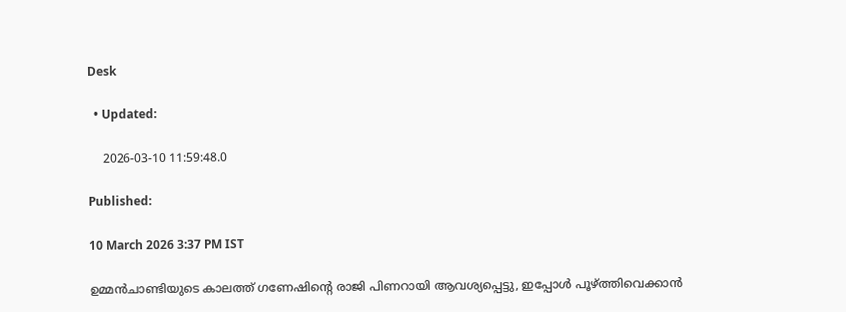Desk

  • Updated:

    2026-03-10 11:59:48.0

Published:

10 March 2026 3:37 PM IST

ഉമ്മന്‍ചാണ്ടിയുടെ കാലത്ത് ഗണേഷിന്റെ രാജി പിണറായി ആവശ്യപ്പെട്ടു, ഇപ്പോള്‍ പൂഴ്ത്തിവെക്കാന്‍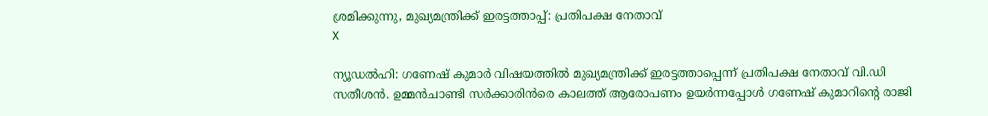ശ്രമിക്കുന്നു, മുഖ്യമന്ത്രിക്ക് ഇരട്ടത്താപ്പ്: പ്രതിപക്ഷ നേതാവ്
X

ന്യൂഡല്‍ഹി: ഗണേഷ് കുമാര്‍ വിഷയത്തില്‍ മുഖ്യമന്ത്രിക്ക് ഇരട്ടത്താപ്പെന്ന് പ്രതിപക്ഷ നേതാവ് വി.ഡി സതീശന്‍. ഉമ്മന്‍ചാണ്ടി സര്‍ക്കാരിന്‍രെ കാലത്ത് ആരോപണം ഉയര്‍ന്നപ്പോള്‍ ഗണേഷ് കുമാറിന്റെ രാജി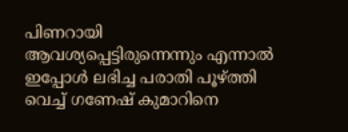പിണറായി ആവശ്യപ്പെട്ടിരുന്നെന്നും എന്നാല്‍ ഇപ്പോള്‍ ലഭിച്ച പരാതി പൂഴ്ത്തി വെച്ച് ഗണേഷ് കുമാറിനെ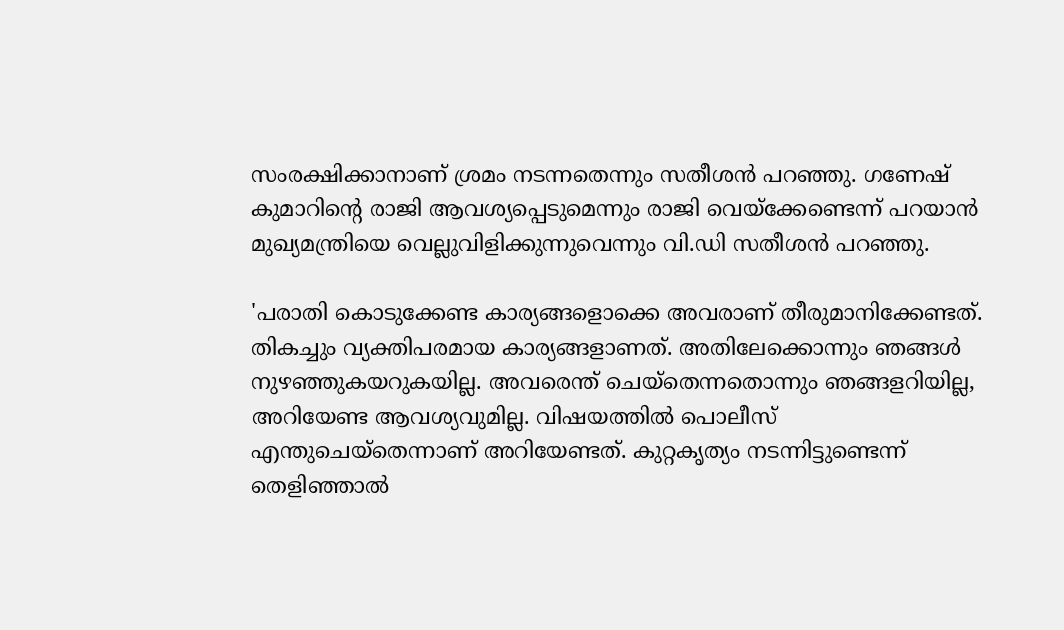സംരക്ഷിക്കാനാണ് ശ്രമം നടന്നതെന്നും സതീശന്‍ പറഞ്ഞു. ഗണേഷ് കുമാറിന്റെ രാജി ആവശ്യപ്പെടുമെന്നും രാജി വെയ്‌ക്കേണ്ടെന്ന് പറയാന്‍ മുഖ്യമന്ത്രിയെ വെല്ലുവിളിക്കുന്നുവെന്നും വി.ഡി സതീശന്‍ പറഞ്ഞു.

'പരാതി കൊടുക്കേണ്ട കാര്യങ്ങളൊക്കെ അവരാണ് തീരുമാനിക്കേണ്ടത്. തികച്ചും വ്യക്തിപരമായ കാര്യങ്ങളാണത്. അതിലേക്കൊന്നും ഞങ്ങള്‍ നുഴഞ്ഞുകയറുകയില്ല. അവരെന്ത് ചെയ്‌തെന്നതൊന്നും ഞങ്ങളറിയില്ല, അറിയേണ്ട ആവശ്യവുമില്ല. വിഷയത്തില്‍ പൊലീസ് എന്തുചെയ്‌തെന്നാണ് അറിയേണ്ടത്. കുറ്റകൃത്യം നടന്നിട്ടുണ്ടെന്ന് തെളിഞ്ഞാല്‍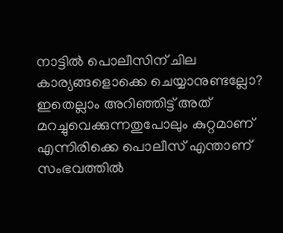നാട്ടില്‍ പൊലീസിന് ചില കാര്യങ്ങളൊക്കെ ചെയ്യാനുണ്ടല്ലോ? ഇതെല്ലാം അറിഞ്ഞിട്ട് അത് മറച്ചുവെക്കുന്നതുപോലും കുറ്റമാണ് എന്നിരിക്കെ പൊലീസ് എന്താണ് സംഭവത്തില്‍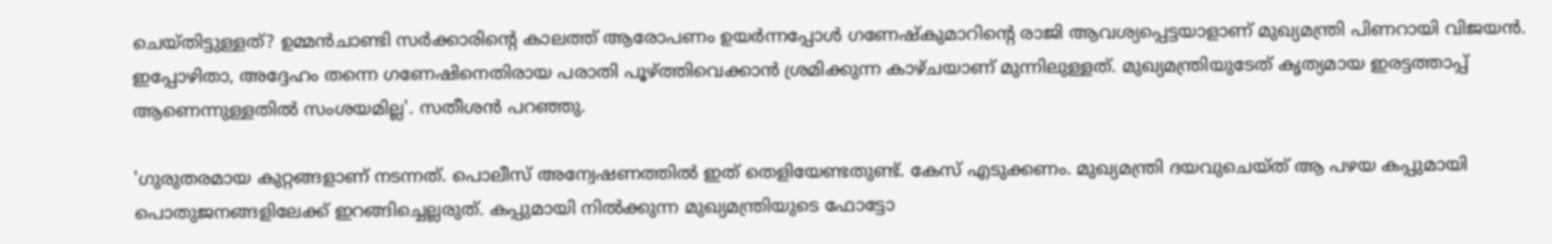ചെയ്തിട്ടുള്ളത്? ഉമ്മന്‍ചാണ്ടി സര്‍ക്കാരിന്റെ കാലത്ത് ആരോപണം ഉയര്‍ന്നപ്പോള്‍ ഗണേഷ്‌കുമാറിന്റെ രാജി ആവശ്യപ്പെട്ടയാളാണ് മുഖ്യമന്ത്രി പിണറായി വിജയന്‍. ഇപ്പോഴിതാ, അദ്ദേഹം തന്നെ ഗണേഷിനെതിരായ പരാതി പൂഴ്ത്തിവെക്കാന്‍ ശ്രമിക്കുന്ന കാഴ്ചയാണ് മുന്നിലുള്ളത്. മുഖ്യമന്ത്രിയുടേത് കൃത്യമായ ഇരട്ടത്താപ്പ് ആണെന്നുള്ളതില്‍ സംശയമില്ല'. സതീശന്‍ പറഞ്ഞു.

'ഗുരുതരമായ കുറ്റങ്ങളാണ് നടന്നത്. പൊലീസ് അന്വേഷണത്തില്‍ ഇത് തെളിയേണ്ടതുണ്ട്. കേസ് എടുക്കണം. മുഖ്യമന്ത്രി ദയവുചെയ്ത് ആ പഴയ കപ്പുമായി പൊതുജനങ്ങളിലേക്ക് ഇറങ്ങിച്ചെല്ലരുത്. കപ്പുമായി നില്‍ക്കുന്ന മുഖ്യമന്ത്രിയുടെ ഫോട്ടോ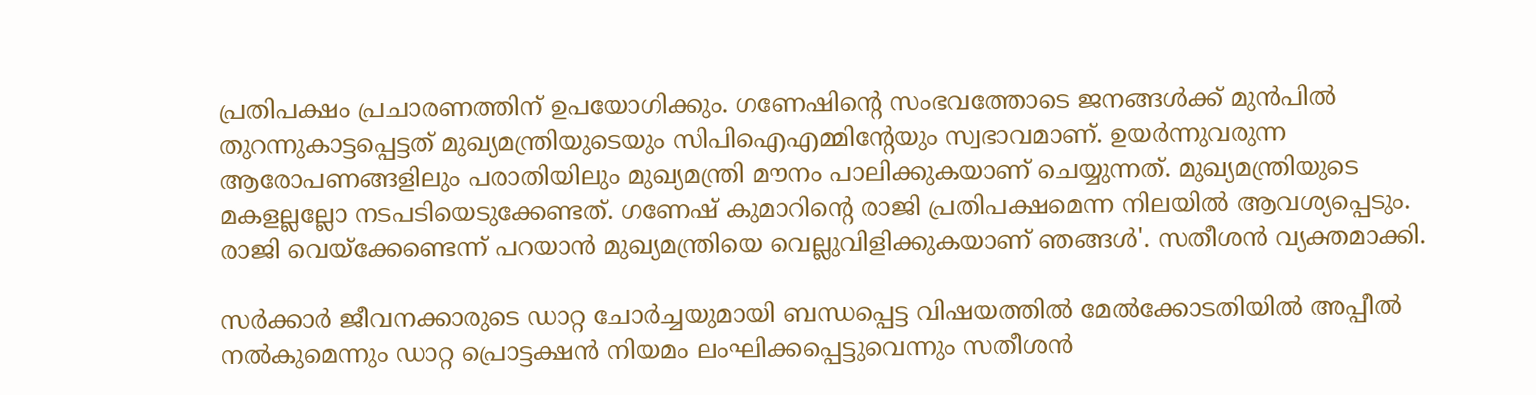പ്രതിപക്ഷം പ്രചാരണത്തിന് ഉപയോഗിക്കും. ഗണേഷിന്റെ സംഭവത്തോടെ ജനങ്ങള്‍ക്ക് മുന്‍പില്‍ തുറന്നുകാട്ടപ്പെട്ടത് മുഖ്യമന്ത്രിയുടെയും സിപിഐഎമ്മിന്റേയും സ്വഭാവമാണ്. ഉയര്‍ന്നുവരുന്ന ആരോപണങ്ങളിലും പരാതിയിലും മുഖ്യമന്ത്രി മൗനം പാലിക്കുകയാണ് ചെയ്യുന്നത്. മുഖ്യമന്ത്രിയുടെ മകളല്ലല്ലോ നടപടിയെടുക്കേണ്ടത്. ഗണേഷ് കുമാറിന്റെ രാജി പ്രതിപക്ഷമെന്ന നിലയില്‍ ആവശ്യപ്പെടും. രാജി വെയ്‌ക്കേണ്ടെന്ന് പറയാന്‍ മുഖ്യമന്ത്രിയെ വെല്ലുവിളിക്കുകയാണ് ഞങ്ങള്‍'. സതീശന്‍ വ്യക്തമാക്കി.

സര്‍ക്കാര്‍ ജീവനക്കാരുടെ ഡാറ്റ ചോര്‍ച്ചയുമായി ബന്ധപ്പെട്ട വിഷയത്തില്‍ മേല്‍ക്കോടതിയില്‍ അപ്പീല്‍ നല്‍കുമെന്നും ഡാറ്റ പ്രൊട്ടക്ഷന്‍ നിയമം ലംഘിക്കപ്പെട്ടുവെന്നും സതീശന്‍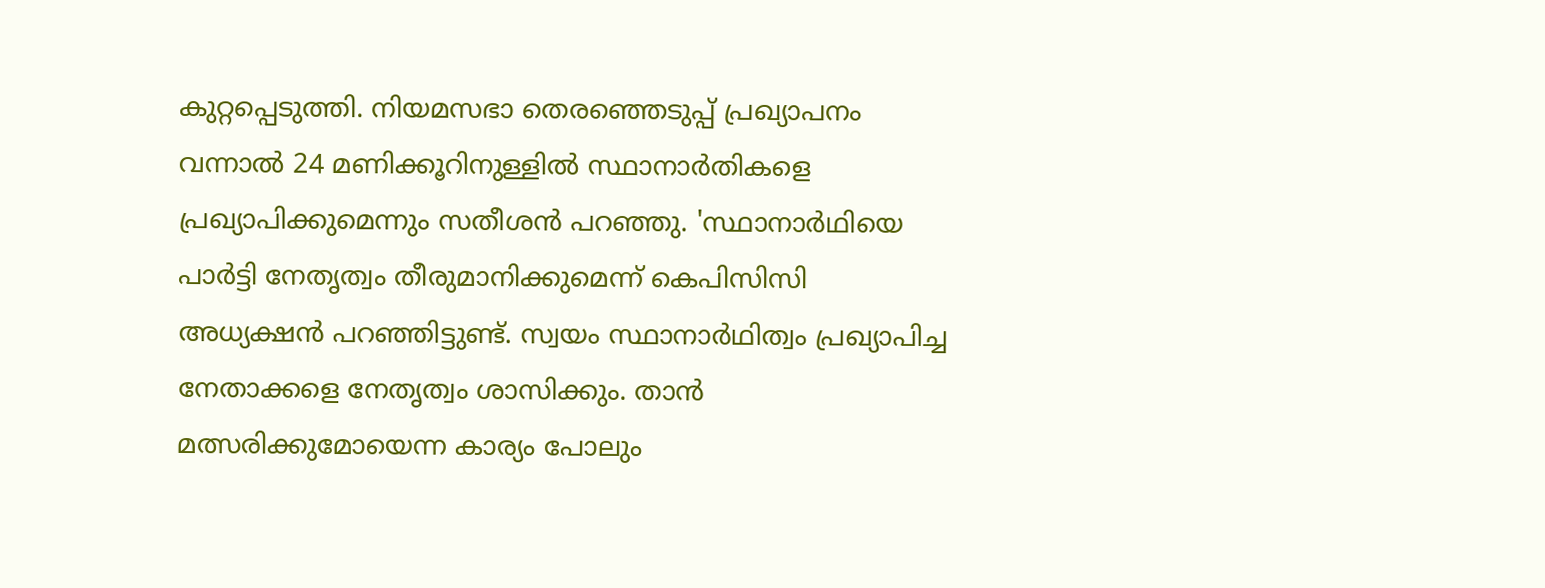കുറ്റപ്പെടുത്തി. നിയമസഭാ തെരഞ്ഞെടുപ്പ് പ്രഖ്യാപനം വന്നാല്‍ 24 മണിക്കൂറിനുള്ളില്‍ സ്ഥാനാര്‍തികളെ പ്രഖ്യാപിക്കുമെന്നും സതീശന്‍ പറഞ്ഞു. 'സ്ഥാനാര്‍ഥിയെ പാര്‍ട്ടി നേതൃത്വം തീരുമാനിക്കുമെന്ന് കെപിസിസി അധ്യക്ഷന്‍ പറഞ്ഞിട്ടുണ്ട്. സ്വയം സ്ഥാനാര്‍ഥിത്വം പ്രഖ്യാപിച്ച നേതാക്കളെ നേതൃത്വം ശാസിക്കും. താന്‍ മത്സരിക്കുമോയെന്ന കാര്യം പോലും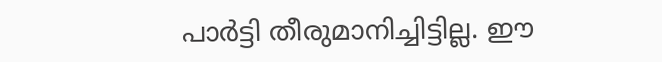പാര്‍ട്ടി തീരുമാനിച്ചിട്ടില്ല. ഈ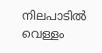നിലപാടില്‍ വെള്ളം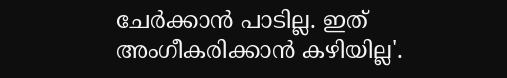ചേര്‍ക്കാന്‍ പാടില്ല. ഇത് അംഗീകരിക്കാന്‍ കഴിയില്ല'.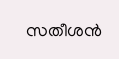സതീശന്‍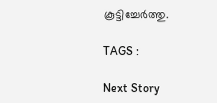കൂട്ടിച്ചേര്‍ത്തു.

TAGS :

Next Story